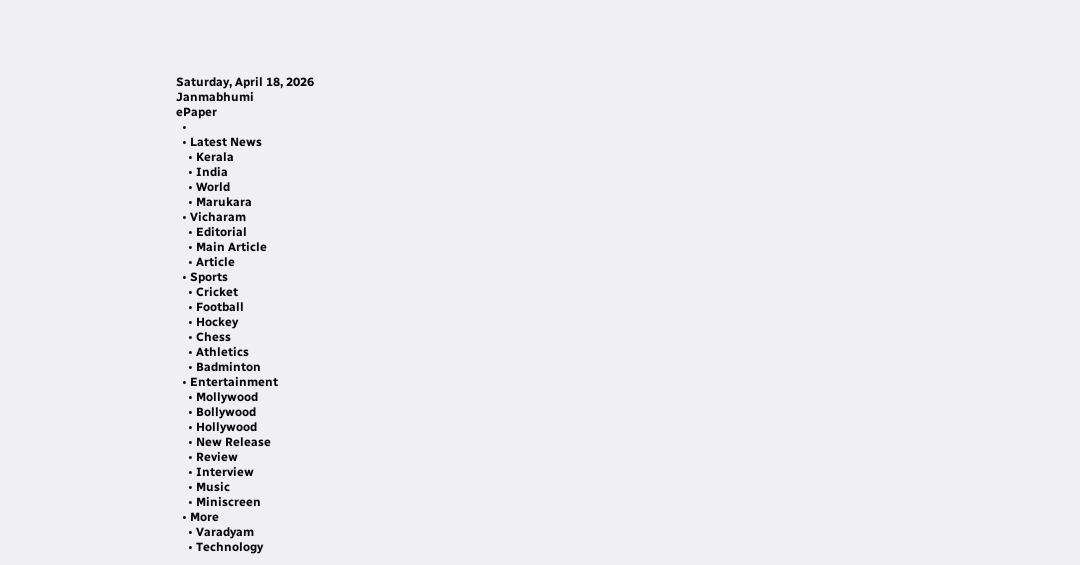Saturday, April 18, 2026
Janmabhumi
ePaper
  •
  • Latest News
    • Kerala
    • India
    • World
    • Marukara
  • Vicharam
    • Editorial
    • Main Article
    • Article
  • Sports
    • Cricket
    • Football
    • Hockey
    • Chess
    • Athletics
    • Badminton
  • Entertainment
    • Mollywood
    • Bollywood
    • Hollywood
    • New Release
    • Review
    • Interview
    • Music
    • Miniscreen
  • More
    • Varadyam
    • Technology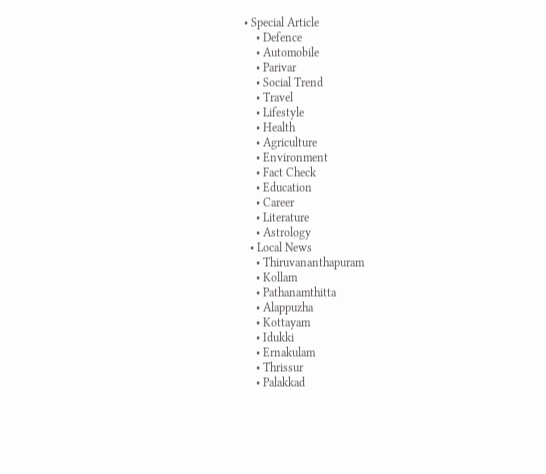• Special Article
    • Defence
    • Automobile
    • Parivar
    • Social Trend
    • Travel
    • Lifestyle
    • Health
    • Agriculture
    • Environment
    • Fact Check
    • Education
    • Career
    • Literature
    • Astrology
  • Local News
    • Thiruvananthapuram
    • Kollam
    • Pathanamthitta
    • Alappuzha
    • Kottayam
    • Idukki
    • Ernakulam
    • Thrissur
    • Palakkad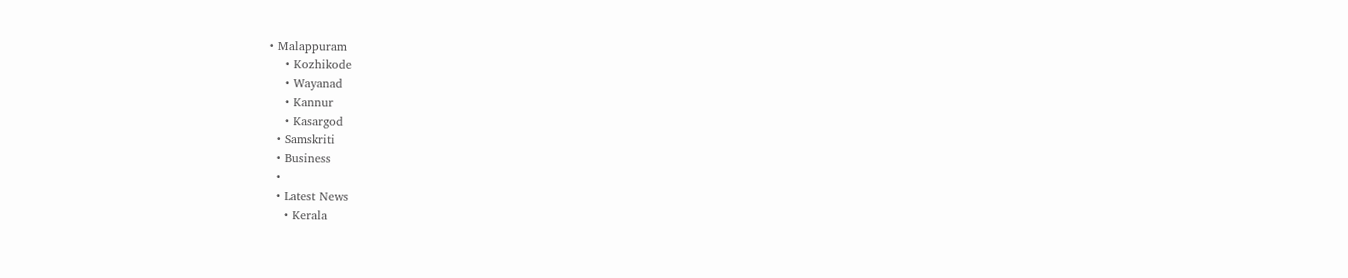• Malappuram
    • Kozhikode
    • Wayanad
    • Kannur
    • Kasargod
  • Samskriti
  • Business
  •
  • Latest News
    • Kerala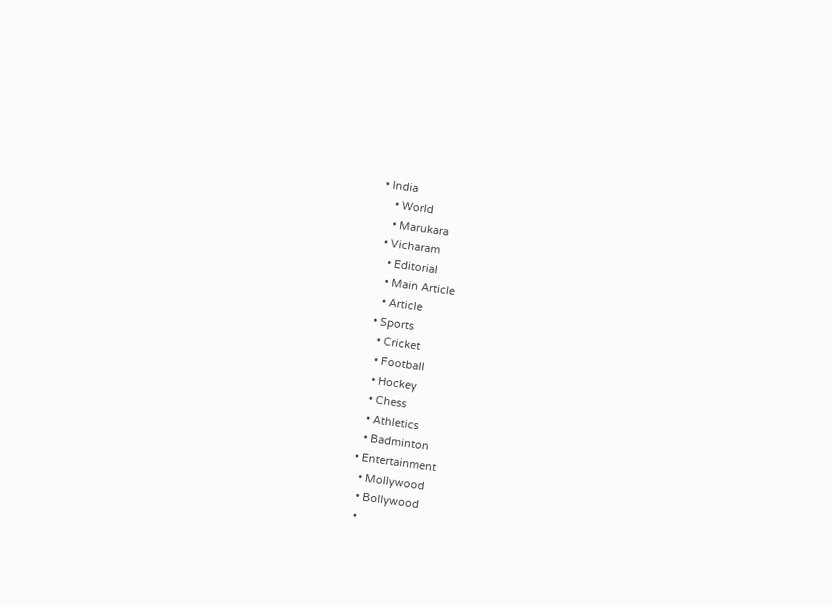• India
    • World
    • Marukara
  • Vicharam
    • Editorial
    • Main Article
    • Article
  • Sports
    • Cricket
    • Football
    • Hockey
    • Chess
    • Athletics
    • Badminton
  • Entertainment
    • Mollywood
    • Bollywood
    •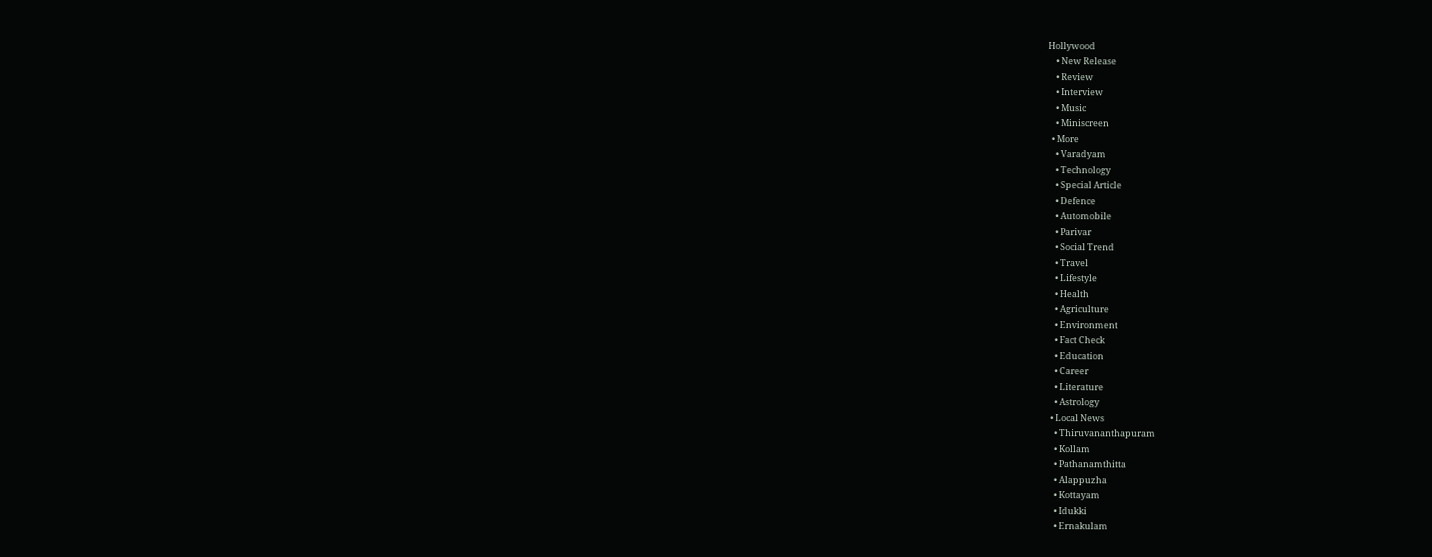Hollywood
    • New Release
    • Review
    • Interview
    • Music
    • Miniscreen
  • More
    • Varadyam
    • Technology
    • Special Article
    • Defence
    • Automobile
    • Parivar
    • Social Trend
    • Travel
    • Lifestyle
    • Health
    • Agriculture
    • Environment
    • Fact Check
    • Education
    • Career
    • Literature
    • Astrology
  • Local News
    • Thiruvananthapuram
    • Kollam
    • Pathanamthitta
    • Alappuzha
    • Kottayam
    • Idukki
    • Ernakulam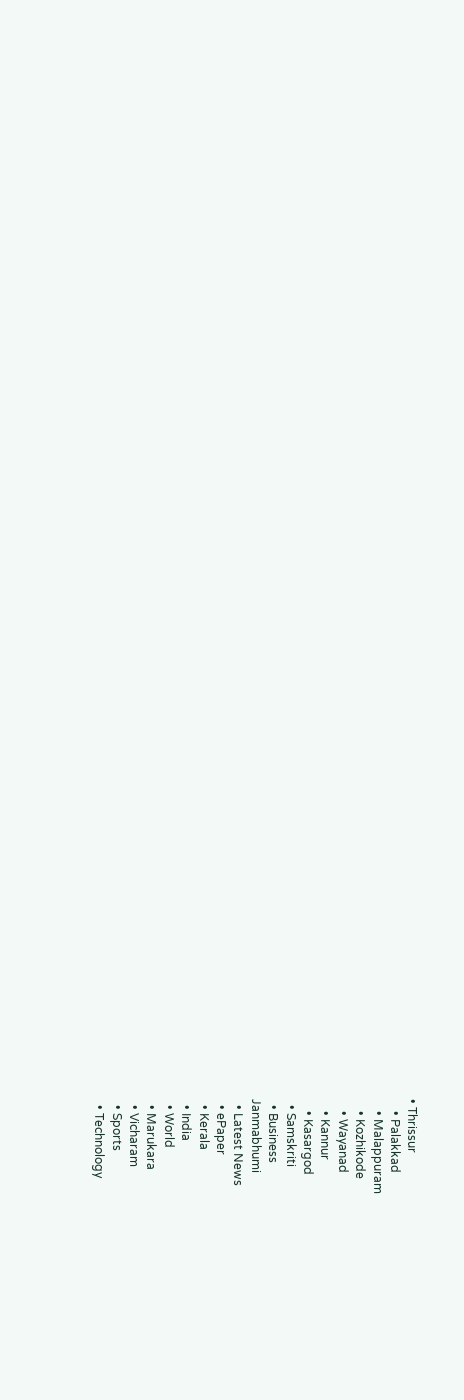• Thrissur
    • Palakkad
    • Malappuram
    • Kozhikode
    • Wayanad
    • Kannur
    • Kasargod
  • Samskriti
  • Business
Janmabhumi
  • Latest News
  • ePaper
  • Kerala
  • India
  • World
  • Marukara
  • Vicharam
  • Sports
  • Technology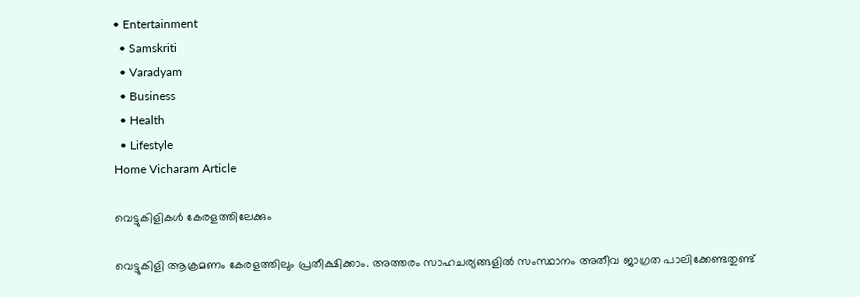• Entertainment
  • Samskriti
  • Varadyam
  • Business
  • Health
  • Lifestyle
Home Vicharam Article

വെട്ടുകിളികള്‍ കേരളത്തിലേക്കും

വെട്ടുകിളി ആക്രമണം കേരളത്തിലും പ്രതീക്ഷിക്കാം. അത്തരം സാഹചര്യങ്ങളില്‍ സംസ്ഥാനം അതീവ ജാഗ്രത പാലിക്കേണ്ടതുണ്ട്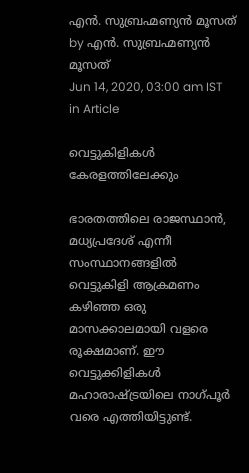എന്‍. സുബ്രഹ്മണ്യന്‍ മൂസത് by എന്‍. സുബ്രഹ്മണ്യന്‍ മൂസത്
Jun 14, 2020, 03:00 am IST
in Article

വെട്ടുകിളികള്‍  കേരളത്തിലേക്കും

ഭാരതത്തിലെ രാജസ്ഥാന്‍, മധ്യപ്രദേശ് എന്നീ സംസ്ഥാനങ്ങളില്‍ വെട്ടുകിളി ആക്രമണം കഴിഞ്ഞ ഒരു മാസക്കാലമായി വളരെ രൂക്ഷമാണ്. ഈ വെട്ടുക്കിളികള്‍ മഹാരാഷ്‌ട്രയിലെ നാഗ്പൂര്‍ വരെ എത്തിയിട്ടുണ്ട്.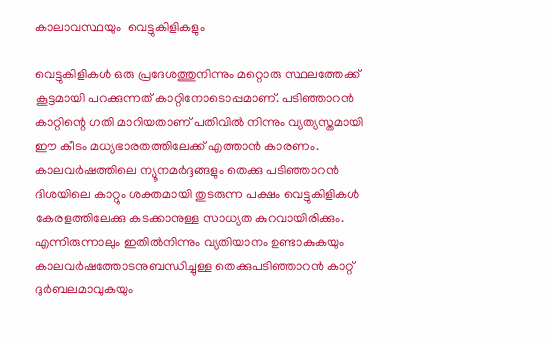കാലാവസ്ഥയും  വെട്ടുകിളികളും

വെട്ടുകിളികള്‍ ഒരു പ്രദേശത്തുനിന്നും മറ്റൊരു സ്ഥലത്തേക്ക് കൂട്ടമായി പറക്കുന്നത് കാറ്റിനോടൊപ്പമാണ്. പടിഞ്ഞാറന്‍ കാറ്റിന്റെ ഗതി മാറിയതാണ് പതിവില്‍ നിന്നും വ്യത്യസ്തമായി ഈ കീടം മധ്യഭാരതത്തിലേക്ക് എത്താന്‍ കാരണം. കാലവര്‍ഷത്തിലെ ന്യൂനമര്‍ദ്ദങ്ങളും തെക്കു പടിഞ്ഞാറന്‍ ദിശയിലെ കാറ്റും ശക്തമായി തുടരുന്ന പക്ഷം വെട്ടുകിളികള്‍ കേരളത്തിലേക്കു കടക്കാനുള്ള സാധ്യത കുറവായിരിക്കും. എന്നിരുന്നാലും ഇതില്‍നിന്നും വ്യതിയാനം ഉണ്ടാകുകയും കാലവര്‍ഷത്തോടനുബന്ധിച്ചുള്ള തെക്കുപടിഞ്ഞാറന്‍ കാറ്റ് ദുര്‍ബലമാവുകയും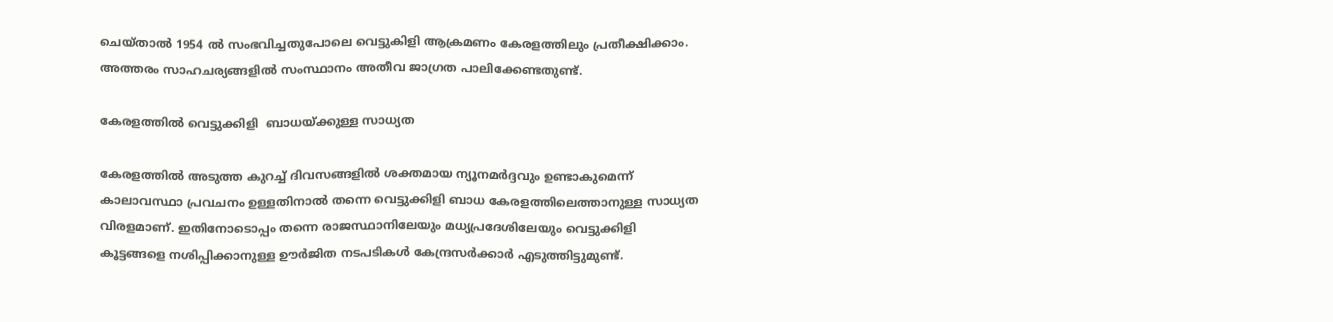ചെയ്താല്‍ 1954 ല്‍ സംഭവിച്ചതുപോലെ വെട്ടുകിളി ആക്രമണം കേരളത്തിലും പ്രതീക്ഷിക്കാം. അത്തരം സാഹചര്യങ്ങളില്‍ സംസ്ഥാനം അതീവ ജാഗ്രത പാലിക്കേണ്ടതുണ്ട്.

കേരളത്തില്‍ വെട്ടുക്കിളി  ബാധയ്‌ക്കുള്ള സാധ്യത

കേരളത്തില്‍ അടുത്ത കുറച്ച് ദിവസങ്ങളില്‍ ശക്തമായ ന്യൂനമര്‍ദ്ദവും ഉണ്ടാകുമെന്ന് കാലാവസ്ഥാ പ്രവചനം ഉള്ളതിനാല്‍ തന്നെ വെട്ടുക്കിളി ബാധ കേരളത്തിലെത്താനുള്ള സാധ്യത വിരളമാണ്. ഇതിനോടൊപ്പം തന്നെ രാജസ്ഥാനിലേയും മധ്യപ്രദേശിലേയും വെട്ടുക്കിളി കൂട്ടങ്ങളെ നശിപ്പിക്കാനുള്ള ഊര്‍ജിത നടപടികള്‍ കേന്ദ്രസര്‍ക്കാര്‍ എടുത്തിട്ടുമുണ്ട്.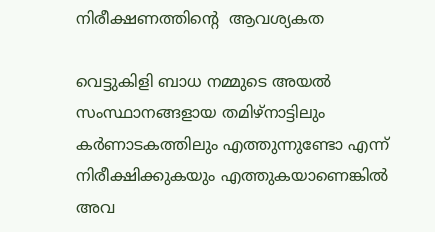നിരീക്ഷണത്തിന്റെ  ആവശ്യകത

വെട്ടുകിളി ബാധ നമ്മുടെ അയല്‍ സംസ്ഥാനങ്ങളായ തമിഴ്‌നാട്ടിലും കര്‍ണാടകത്തിലും എത്തുന്നുണ്ടോ എന്ന് നിരീക്ഷിക്കുകയും എത്തുകയാണെങ്കില്‍ അവ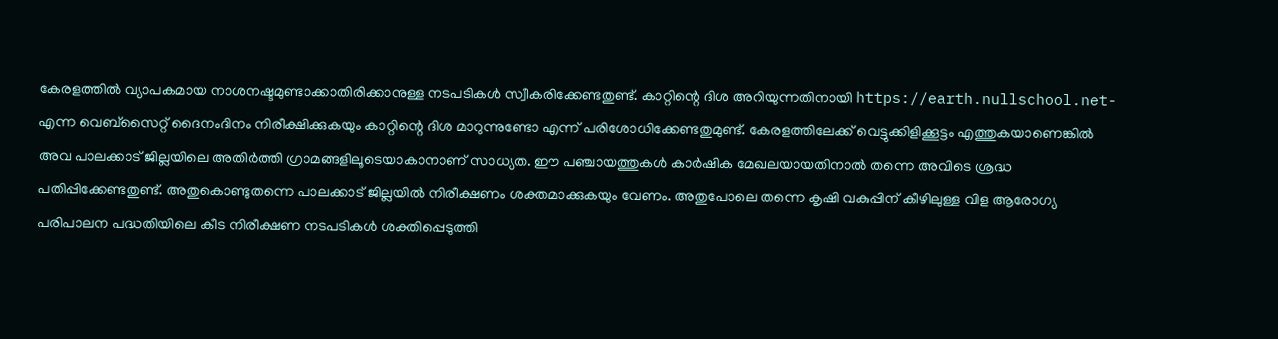കേരളത്തില്‍ വ്യാപകമായ നാശനഷ്ടമുണ്ടാക്കാതിരിക്കാനുള്ള നടപടികള്‍ സ്വീകരിക്കേണ്ടതുണ്ട്. കാറ്റിന്റെ ദിശ അറിയുന്നതിനായി https://earth.nullschool.net- എന്ന വെബ്‌സൈറ്റ് ദൈനംദിനം നിരീക്ഷിക്കുകയും കാറ്റിന്റെ ദിശ മാറുന്നുണ്ടോ എന്ന് പരിശോധിക്കേണ്ടതുമുണ്ട്. കേരളത്തിലേക്ക് വെട്ടുക്കിളിക്കൂട്ടം എത്തുകയാണെങ്കില്‍ അവ പാലക്കാട് ജില്ലയിലെ അതിര്‍ത്തി ഗ്രാമങ്ങളിലൂടെയാകാനാണ് സാധ്യത. ഈ പഞ്ചായത്തുകള്‍ കാര്‍ഷിക മേഖലയായതിനാല്‍ തന്നെ അവിടെ ശ്രദ്ധ പതിപ്പിക്കേണ്ടതുണ്ട്. അതുകൊണ്ടുതന്നെ പാലക്കാട് ജില്ലയില്‍ നിരീക്ഷണം ശക്തമാക്കുകയും വേണം. അതുപോലെ തന്നെ കൃഷി വകുപ്പിന് കീഴിലുള്ള വിള ആരോഗ്യ പരിപാലന പദ്ധതിയിലെ കീട നിരീക്ഷണ നടപടികള്‍ ശക്തിപ്പെടുത്തി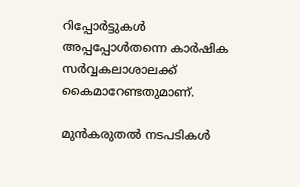റിപ്പോര്‍ട്ടുകള്‍ അപ്പപ്പോള്‍തന്നെ കാര്‍ഷിക സര്‍വ്വകലാശാലക്ക് കൈമാറേണ്ടതുമാണ്.

മുന്‍കരുതല്‍ നടപടികള്‍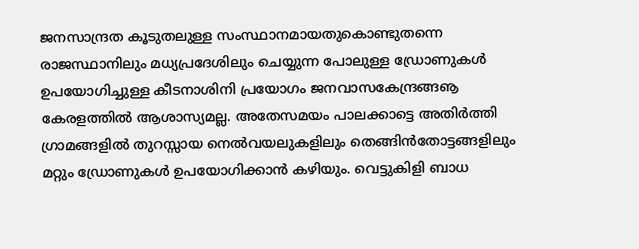ജനസാന്ദ്രത കൂടുതലുള്ള സംസ്ഥാനമായതുകൊണ്ടുതന്നെ രാജസ്ഥാനിലും മധ്യപ്രദേശിലും ചെയ്യുന്ന പോലുള്ള ഡ്രോണുകള്‍ ഉപയോഗിച്ചുള്ള കീടനാശിനി പ്രയോഗം ജനവാസകേന്ദ്രങ്ങൡ കേരളത്തില്‍ ആശാസ്യമല്ല. അതേസമയം പാലക്കാട്ടെ അതിര്‍ത്തി ഗ്രാമങ്ങളില്‍ തുറസ്സായ നെല്‍വയലുകളിലും തെങ്ങിന്‍തോട്ടങ്ങളിലും മറ്റും ഡ്രോണുകള്‍ ഉപയോഗിക്കാന്‍ കഴിയും. വെട്ടുകിളി ബാധ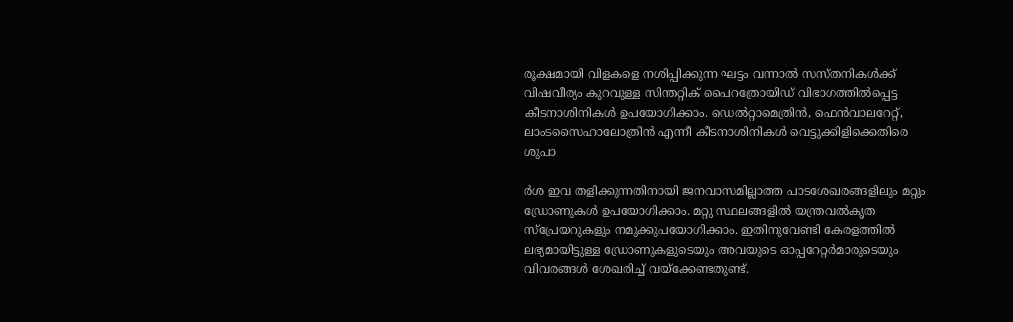രൂക്ഷമായി വിളകളെ നശിപ്പിക്കുന്ന ഘട്ടം വന്നാല്‍ സസ്തനികള്‍ക്ക് വിഷവീര്യം കുറവുള്ള സിന്തറ്റിക് പൈറത്രോയിഡ് വിഭാഗത്തില്‍പ്പെട്ട കീടനാശിനികള്‍ ഉപയോഗിക്കാം. ഡെല്‍റ്റാമെത്രിന്‍, ഫെന്‍വാലറേറ്റ്, ലാംടസൈഹാലോത്രിന്‍ എന്നീ കീടനാശിനികള്‍ വെട്ടുക്കിളിക്കെതിരെ ശുപാ

ര്‍ശ ഇവ തളിക്കുന്നതിനായി ജനവാസമില്ലാത്ത പാടശേഖരങ്ങളിലും മറ്റും ഡ്രോണുകള്‍ ഉപയോഗിക്കാം. മറ്റു സ്ഥലങ്ങളില്‍ യന്ത്രവല്‍കൃത സ്‌പ്രേയറുകളും നമുക്കുപയോഗിക്കാം. ഇതിനുവേണ്ടി കേരളത്തില്‍ ലഭ്യമായിട്ടുള്ള ഡ്രോണുകളുടെയും അവയുടെ ഓപ്പറേറ്റര്‍മാരുടെയും വിവരങ്ങള്‍ ശേഖരിച്ച് വയ്‌ക്കേണ്ടതുണ്ട്.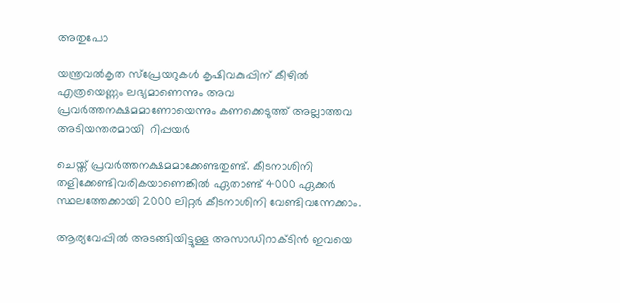അതുപോ

യന്ത്രവല്‍കൃത സ്‌പ്രേയറുകള്‍ കൃഷിവകുപ്പിന് കീഴില്‍ എത്രയെണ്ണം ലഭ്യമാണെന്നും അവ പ്രവര്‍ത്തനക്ഷമമാണോയെന്നും കണക്കെടുത്ത് അല്ലാത്തവ അടിയന്തരമായി  റിപ്പയര്‍

ചെയ്ത് പ്രവര്‍ത്തനക്ഷമമാക്കേണ്ടതുണ്ട്. കീടനാശിനി തളിക്കേണ്ടിവരികയാണെങ്കില്‍ ഏതാണ്ട് 4000 ഏക്കര്‍ സ്ഥലത്തേക്കായി 2000 ലിറ്റര്‍ കീടനാശിനി വേണ്ടിവന്നേക്കാം.

ആര്യവേപ്പില്‍ അടങ്ങിയിട്ടുള്ള അസാഡിറാക്ടിന്‍ ഇവയെ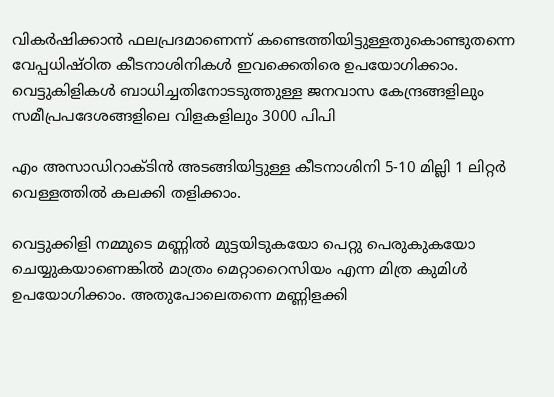വികര്‍ഷിക്കാന്‍ ഫലപ്രദമാണെന്ന് കണ്ടെത്തിയിട്ടുള്ളതുകൊണ്ടുതന്നെ വേപ്പധിഷ്ഠിത കീടനാശിനികള്‍ ഇവക്കെതിരെ ഉപയോഗിക്കാം. വെട്ടുകിളികള്‍ ബാധിച്ചതിനോടടുത്തുള്ള ജനവാസ കേന്ദ്രങ്ങളിലും സമീപ്രപദേശങ്ങളിലെ വിളകളിലും 3000 പിപി

എം അസാഡിറാക്ടിന്‍ അടങ്ങിയിട്ടുള്ള കീടനാശിനി 5-10 മില്ലി 1 ലിറ്റര്‍ വെള്ളത്തില്‍ കലക്കി തളിക്കാം.

വെട്ടുക്കിളി നമ്മുടെ മണ്ണില്‍ മുട്ടയിടുകയോ പെറ്റു പെരുകുകയോ ചെയ്യുകയാണെങ്കില്‍ മാത്രം മെറ്റാറൈസിയം എന്ന മിത്ര കുമിള്‍ ഉപയോഗിക്കാം. അതുപോലെതന്നെ മണ്ണിളക്കി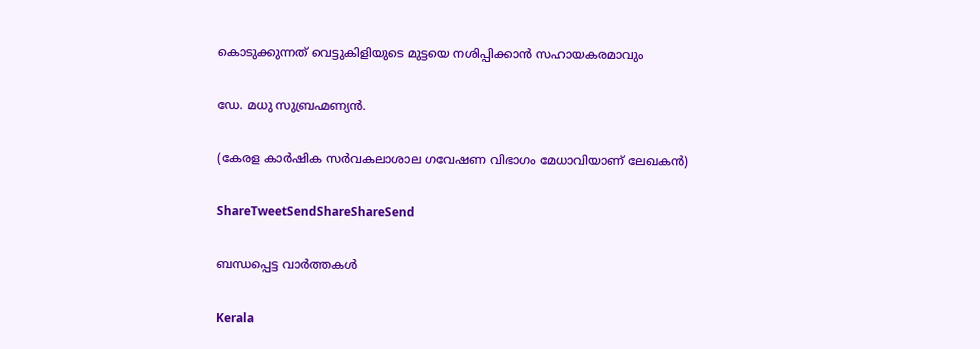കൊടുക്കുന്നത് വെട്ടുകിളിയുടെ മുട്ടയെ നശിപ്പിക്കാന്‍ സഹായകരമാവും

ഡേ. മധു സുബ്രഹ്മണ്യന്‍.

(കേരള കാര്‍ഷിക സര്‍വകലാശാല ഗവേഷണ വിഭാഗം മേധാവിയാണ് ലേഖകന്‍)

ShareTweetSendShareShareSend

ബന്ധപ്പെട്ട വാര്‍ത്തകള്‍

Kerala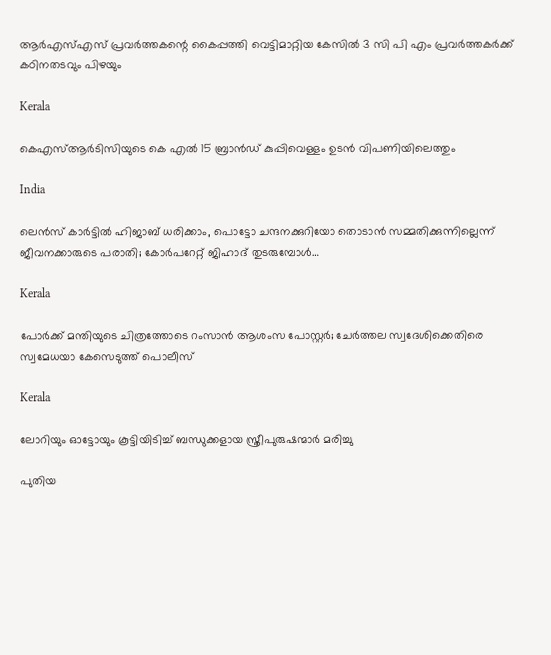ആര്‍എസ്എസ് പ്രവര്‍ത്തകന്റെ കൈപ്പത്തി വെട്ടിമാറ്റിയ കേസില്‍ 3 സി പി എം പ്രവര്‍ത്തകര്‍ക്ക് കഠിനതടവും പിഴയും

Kerala

കെഎസ്ആര്‍ടിസിയുടെ കെ എല്‍ 15 ബ്രാന്‍ഡ് കുപ്പിവെള്ളം ഉടന്‍ വിപണിയിലെത്തും

India

ലെന്‍സ് കാര്‍ട്ടില്‍ ഹിജാബ് ധരിക്കാം, പൊട്ടോ ചന്ദനക്കുറിയോ തൊടാന്‍ സമ്മതിക്കുന്നില്ലെന്ന് ജീവനക്കാരുടെ പരാതി; കോര്‍പറേറ്റ് ജിഹാദ് തുടരുമ്പോള്‍…

Kerala

പോര്‍ക്ക് മന്തിയുടെ ചിത്രത്തോടെ റംസാന്‍ ആശംസ പോസ്റ്റര്‍; ചേര്‍ത്തല സ്വദേശിക്കെതിരെ സ്വമേധയാ കേസെടുത്ത് പൊലീസ്

Kerala

ലോറിയും ഓട്ടോയും കൂട്ടിയിടിച്ച് ബന്ധുക്കളായ സ്ത്രീപുരുഷന്മാര്‍ മരിച്ചു

പുതിയ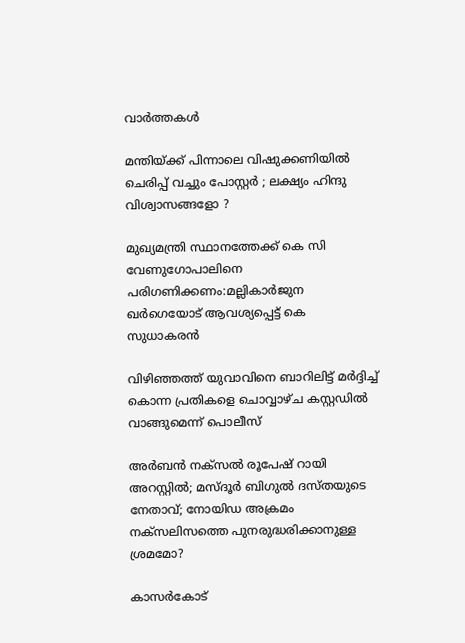വാര്‍ത്തകള്‍

മന്തിയ്‌ക്ക് പിന്നാലെ വിഷുക്കണിയിൽ ചെരിപ്പ് വച്ചും പോസ്റ്റർ ; ലക്ഷ്യം ഹിന്ദു വിശ്വാസങ്ങളോ ?

മുഖ്യമന്ത്രി സ്ഥാനത്തേക്ക് കെ സി വേണുഗോപാലിനെ പരിഗണിക്കണം:മല്ലികാര്‍ജുന ഖര്‍ഗെയോട് ആവശ്യപ്പെട്ട് കെ സുധാകരന്‍

വിഴിഞ്ഞത്ത് യുവാവിനെ ബാറിലിട്ട് മര്‍ദ്ദിച്ച് കൊന്ന പ്രതികളെ ചൊവ്വാഴ്ച കസ്റ്റഡില്‍ വാങ്ങുമെന്ന് പൊലീസ്

അര്‍ബന്‍ നക്സല്‍ രൂപേഷ് റായി അറസ്റ്റില്‍; മസ്ദൂര്‍ ബിഗുല്‍ ദസ്തയുടെ നേതാവ്; നോയിഡ അക്രമം നക്സലിസത്തെ പുനരുദ്ധരിക്കാനുള്ള ശ്രമമോ?

കാസര്‍കോട്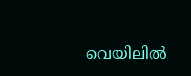വെയിലില്‍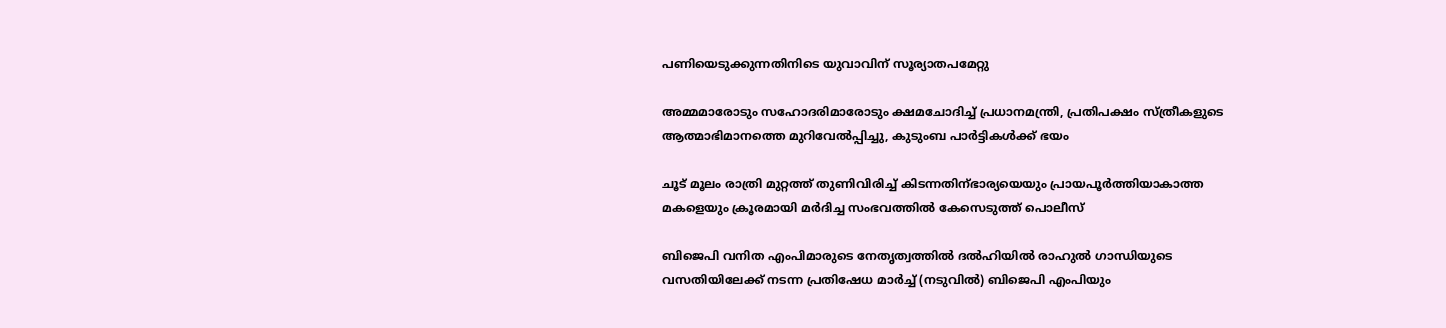പണിയെടുക്കുന്നതിനിടെ യുവാവിന് സൂര്യാതപമേറ്റു

അമ്മമാരോടും സഹോദരിമാരോടും ക്ഷമചോദിച്ച് പ്രധാനമന്ത്രി, പ്രതിപക്ഷം സ്ത്രീകളുടെ ആത്മാഭിമാനത്തെ മുറിവേല്‍പ്പിച്ചു, കുടുംബ പാര്‍ട്ടികള്‍ക്ക് ഭയം

ചൂട് മൂലം രാത്രി മുറ്റത്ത് തുണിവിരിച്ച് കിടന്നതിന്ഭാര്യയെയും പ്രായപൂര്‍ത്തിയാകാത്ത മകളെയും ക്രൂരമായി മര്‍ദിച്ച സംഭവത്തില്‍ കേസെടുത്ത് പൊലീസ്

ബിജെപി വനിത എംപിമാരുടെ നേതൃത്വത്തില്‍ ദല്‍ഹിയില്‍ രാഹുല്‍ ഗാന്ധിയുടെ വസതിയിലേക്ക് നടന്ന പ്രതിഷേധ മാര്‍ച്ച് (നടുവില്‍) ബിജെപി എംപിയും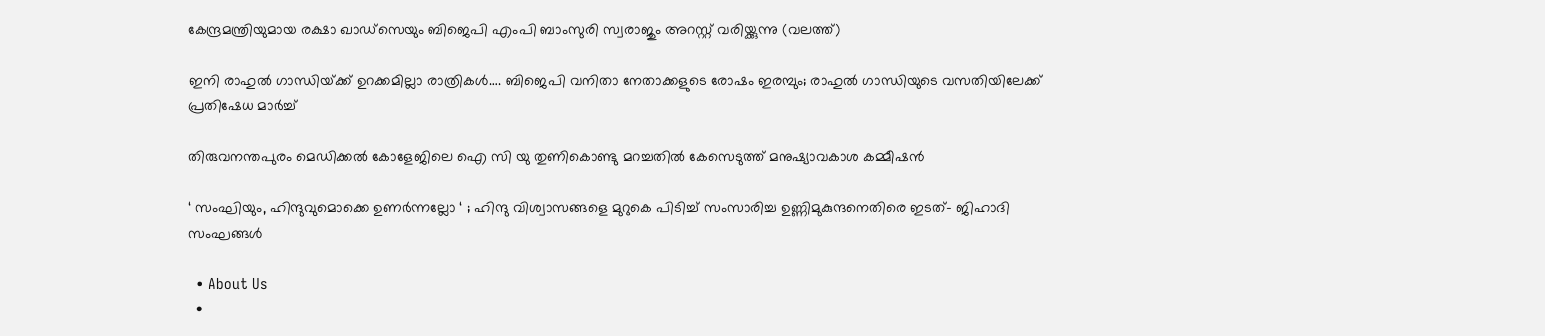കേന്ദ്രമന്ത്രിയുമായ രക്ഷാ ഖാഡ്സെയും ബിജെപി എംപി ബാംസുരി സ്വരാജും അറസ്റ്റ് വരിയ്ക്കുന്നു (വലത്ത്)

ഇനി രാഹുല്‍ ഗാന്ധിയ്‌ക്ക് ഉറക്കമില്ലാ രാത്രികള്‍…. ബിജെപി വനിതാ നേതാക്കളുടെ രോഷം ഇരമ്പും; രാഹുല്‍ ഗാന്ധിയുടെ വസതിയിലേക്ക് പ്രതിഷേധ മാര്‍ച്ച്

തിരുവനന്തപുരം മെഡിക്കല്‍ കോളേജിലെ ഐ സി യു തുണികൊണ്ടു മറച്ചതില്‍ കേസെടുത്ത് മനുഷ്യാവകാശ കമ്മീഷന്‍

‘ സംഘിയും, ഹിന്ദുവുമൊക്കെ ഉണർന്നല്ലോ ‘ ; ഹിന്ദു വിശ്വാസങ്ങളെ മുറുകെ പിടിച്ച് സംസാരിച്ച ഉണ്ണിമുകുന്ദനെതിരെ ഇടത്- ജിഹാദി സംഘങ്ങൾ

  • About Us
  •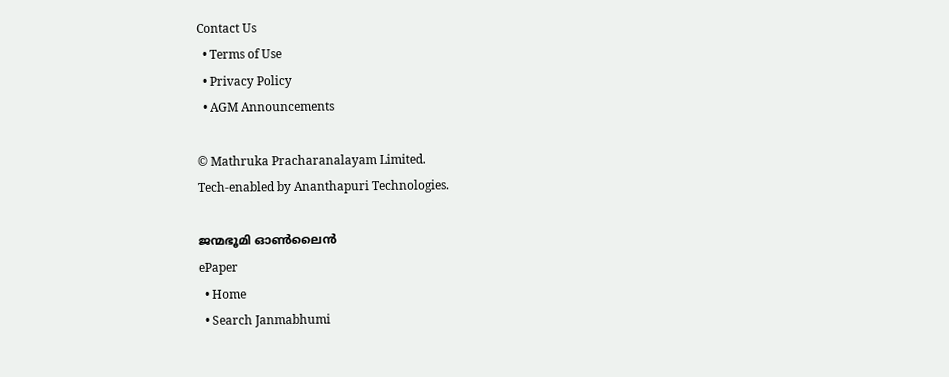Contact Us
  • Terms of Use
  • Privacy Policy
  • AGM Announcements

© Mathruka Pracharanalayam Limited.
Tech-enabled by Ananthapuri Technologies.

ജന്മഭൂമി ഓണ്‍ലൈന്‍
ePaper
  • Home
  • Search Janmabhumi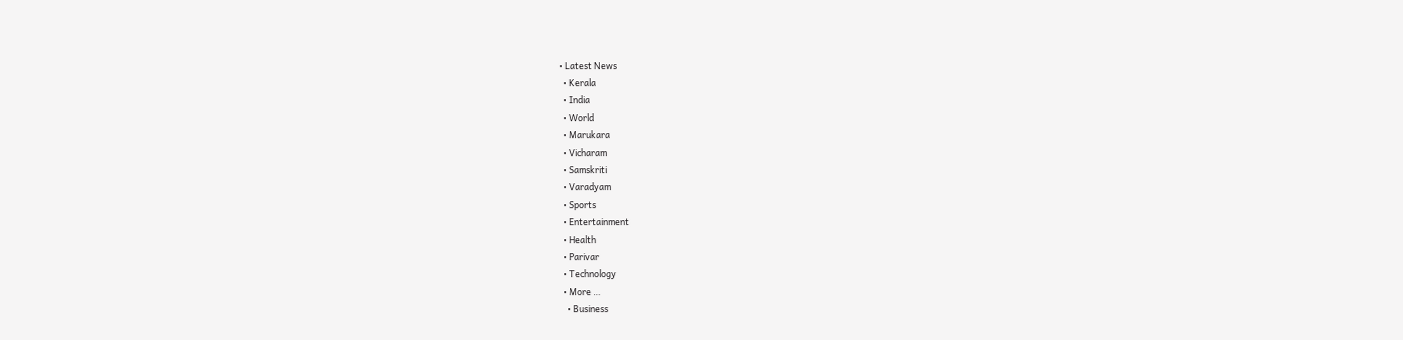• Latest News
  • Kerala
  • India
  • World
  • Marukara
  • Vicharam
  • Samskriti
  • Varadyam
  • Sports
  • Entertainment
  • Health
  • Parivar
  • Technology
  • More …
    • Business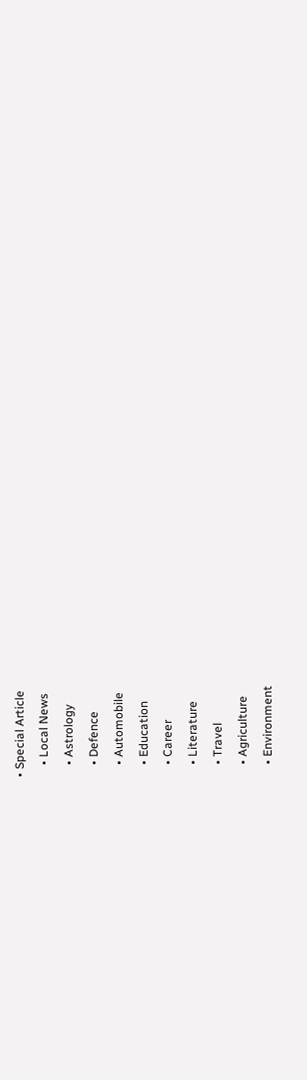• Special Article
    • Local News
    • Astrology
    • Defence
    • Automobile
    • Education
    • Career
    • Literature
    • Travel
    • Agriculture
    • Environment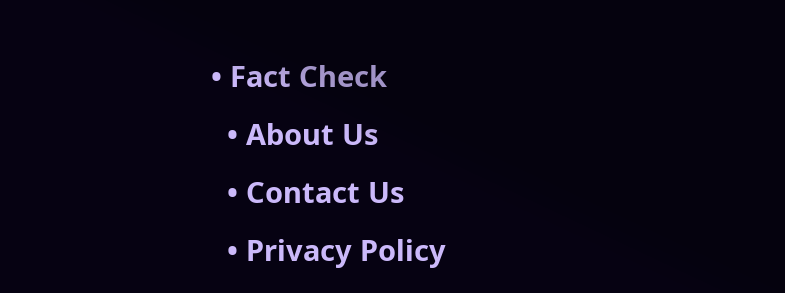• Fact Check
  • About Us
  • Contact Us
  • Privacy Policy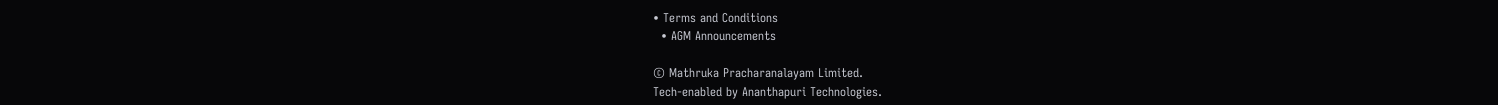• Terms and Conditions
  • AGM Announcements

© Mathruka Pracharanalayam Limited.
Tech-enabled by Ananthapuri Technologies.